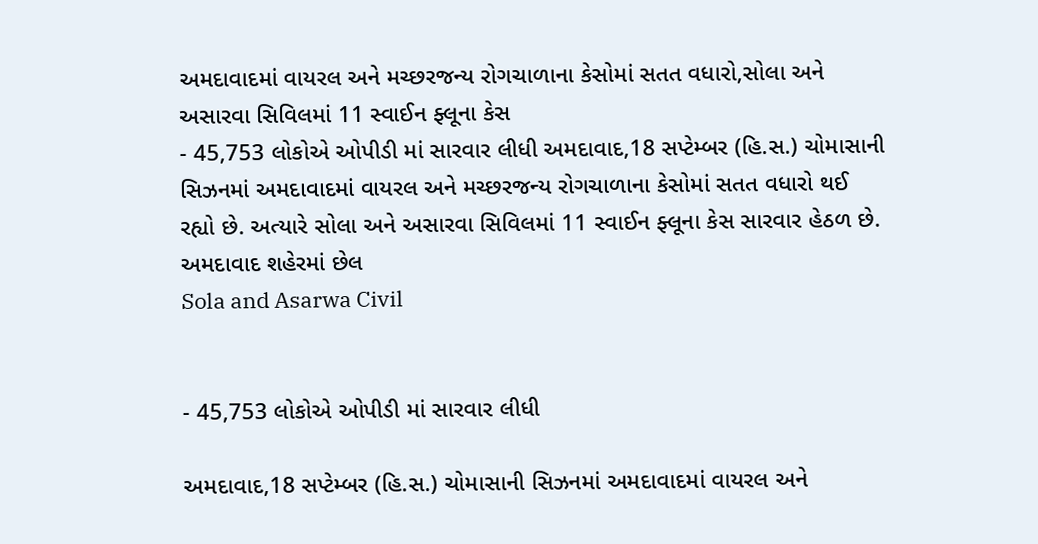અમદાવાદમાં વાયરલ અને મચ્છરજન્ય રોગચાળાના કેસોમાં સતત વધારો,સોલા અને અસારવા સિવિલમાં 11 સ્વાઈન ફ્લૂના કેસ
- 45,753 લોકોએ ઓપીડી માં સારવાર લીધી અમદાવાદ,18 સપ્ટેમ્બર (હિ.સ.) ચોમાસાની સિઝનમાં અમદાવાદમાં વાયરલ અને મચ્છરજન્ય રોગચાળાના કેસોમાં સતત વધારો થઈ રહ્યો છે. અત્યારે સોલા અને અસારવા સિવિલમાં 11 સ્વાઈન ફ્લૂના કેસ સારવાર હેઠળ છે. અમદાવાદ શહેરમાં છેલ
Sola and Asarwa Civil


- 45,753 લોકોએ ઓપીડી માં સારવાર લીધી

અમદાવાદ,18 સપ્ટેમ્બર (હિ.સ.) ચોમાસાની સિઝનમાં અમદાવાદમાં વાયરલ અને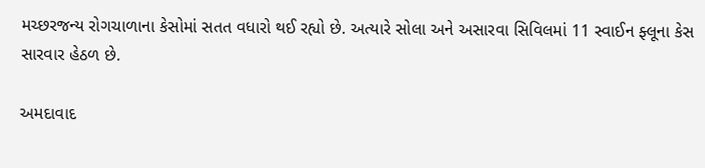મચ્છરજન્ય રોગચાળાના કેસોમાં સતત વધારો થઈ રહ્યો છે. અત્યારે સોલા અને અસારવા સિવિલમાં 11 સ્વાઈન ફ્લૂના કેસ સારવાર હેઠળ છે.

અમદાવાદ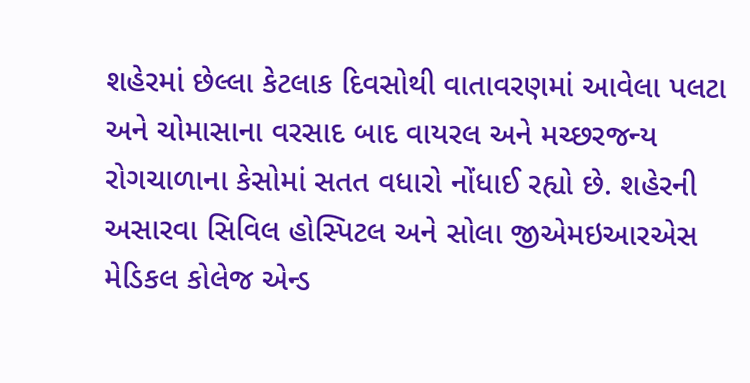શહેરમાં છેલ્લા કેટલાક દિવસોથી વાતાવરણમાં આવેલા પલટા અને ચોમાસાના વરસાદ બાદ વાયરલ અને મચ્છરજન્ય રોગચાળાના કેસોમાં સતત વધારો નોંધાઈ રહ્યો છે. શહેરની અસારવા સિવિલ હોસ્પિટલ અને સોલા જીએમઇઆરએસ મેડિકલ કોલેજ એન્ડ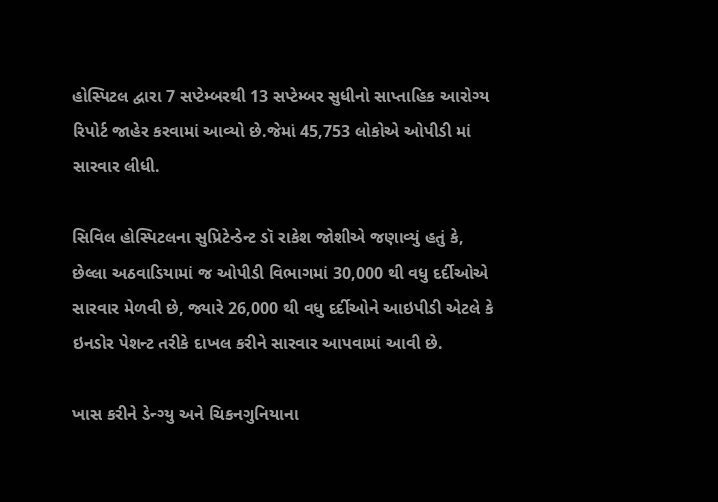હોસ્પિટલ દ્વારા 7 સપ્ટેમ્બરથી 13 સપ્ટેમ્બર સુધીનો સાપ્તાહિક આરોગ્ય રિપોર્ટ જાહેર કરવામાં આવ્યો છે.જેમાં 45,753 લોકોએ ઓપીડી માં સારવાર લીધી.

સિવિલ હોસ્પિટલના સુપ્રિટેન્ડેન્ટ ડૉ રાકેશ જોશીએ જણાવ્યું હતું કે, છેલ્લા અઠવાડિયામાં જ ઓપીડી વિભાગમાં 30,000 થી વધુ દર્દીઓએ સારવાર મેળવી છે, જ્યારે 26,000 થી વધુ દર્દીઓને આઇપીડી એટલે કે ઇનડોર પેશન્ટ તરીકે દાખલ કરીને સારવાર આપવામાં આવી છે.

ખાસ કરીને ડેન્ગ્યુ અને ચિકનગુનિયાના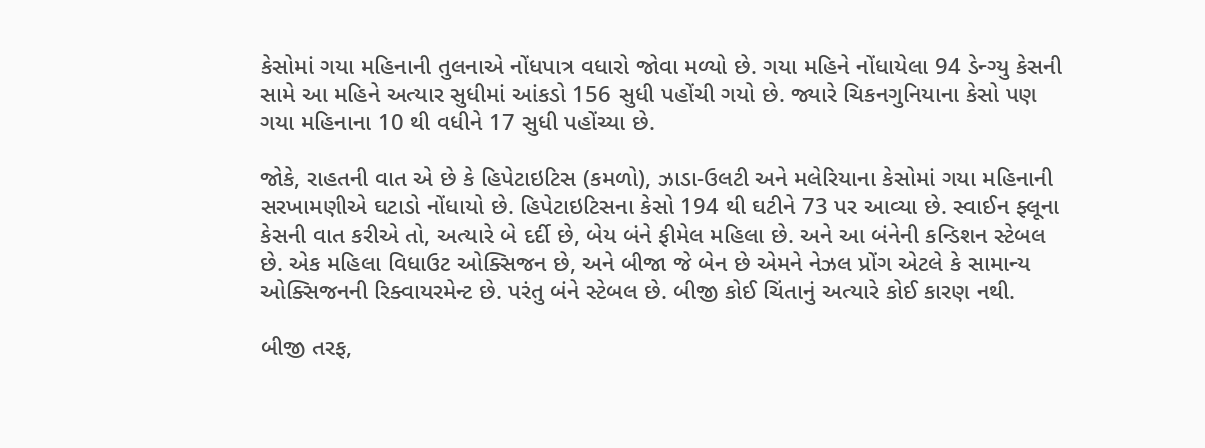કેસોમાં ગયા મહિનાની તુલનાએ નોંધપાત્ર વધારો જોવા મળ્યો છે. ગયા મહિને નોંધાયેલા 94 ડેન્ગ્યુ કેસની સામે આ મહિને અત્યાર સુધીમાં આંકડો 156 સુધી પહોંચી ગયો છે. જ્યારે ચિકનગુનિયાના કેસો પણ ગયા મહિનાના 10 થી વધીને 17 સુધી પહોંચ્યા છે.

જોકે, રાહતની વાત એ છે કે હિપેટાઇટિસ (કમળો), ઝાડા-ઉલટી અને મલેરિયાના કેસોમાં ગયા મહિનાની સરખામણીએ ઘટાડો નોંધાયો છે. હિપેટાઇટિસના કેસો 194 થી ઘટીને 73 પર આવ્યા છે. સ્વાઈન ફ્લૂના કેસની વાત કરીએ તો, અત્યારે બે દર્દી છે, બેય બંને ફીમેલ મહિલા છે. અને આ બંનેની કન્ડિશન સ્ટેબલ છે. એક મહિલા વિધાઉટ ઓક્સિજન છે, અને બીજા જે બેન છે એમને નેઝલ પ્રોંગ એટલે કે સામાન્ય ઓક્સિજનની રિક્વાયરમેન્ટ છે. પરંતુ બંને સ્ટેબલ છે. બીજી કોઈ ચિંતાનું અત્યારે કોઈ કારણ નથી.

બીજી તરફ,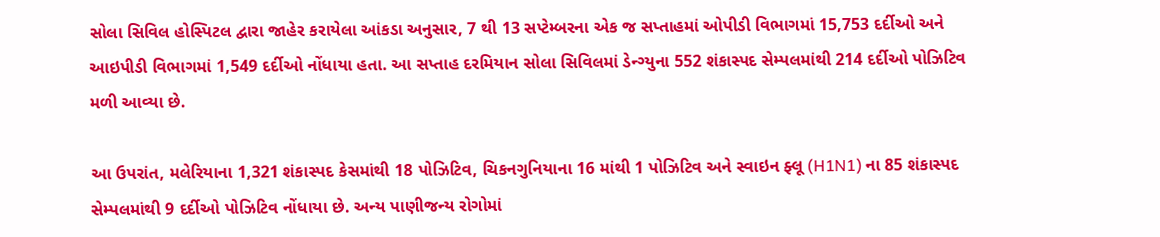સોલા સિવિલ હોસ્પિટલ દ્વારા જાહેર કરાયેલા આંકડા અનુસાર, 7 થી 13 સપ્ટેમ્બરના એક જ સપ્તાહમાં ઓપીડી વિભાગમાં 15,753 દર્દીઓ અને આઇપીડી વિભાગમાં 1,549 દર્દીઓ નોંધાયા હતા. આ સપ્તાહ દરમિયાન સોલા સિવિલમાં ડેન્ગ્યુના 552 શંકાસ્પદ સેમ્પલમાંથી 214 દર્દીઓ પોઝિટિવ મળી આવ્યા છે.

આ ઉપરાંત, મલેરિયાના 1,321 શંકાસ્પદ કેસમાંથી 18 પોઝિટિવ, ચિકનગુનિયાના 16 માંથી 1 પોઝિટિવ અને સ્વાઇન ફ્લૂ (H1N1) ના 85 શંકાસ્પદ સેમ્પલમાંથી 9 દર્દીઓ પોઝિટિવ નોંધાયા છે. અન્ય પાણીજન્ય રોગોમાં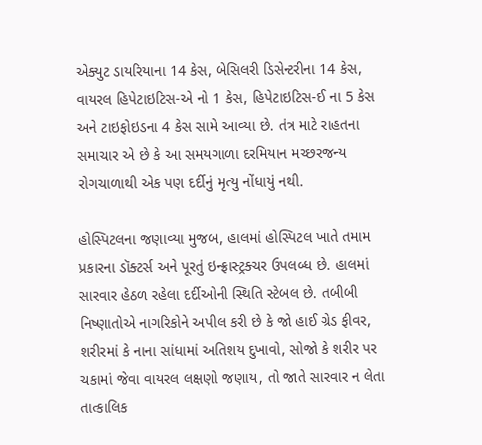એક્યુટ ડાયરિયાના 14 કેસ, બેસિલરી ડિસેન્ટરીના 14 કેસ, વાયરલ હિપેટાઇટિસ-એ નો 1 કેસ, હિપેટાઇટિસ-ઈ ના 5 કેસ અને ટાઇફોઇડના 4 કેસ સામે આવ્યા છે. તંત્ર માટે રાહતના સમાચાર એ છે કે આ સમયગાળા દરમિયાન મચ્છરજન્ય રોગચાળાથી એક પણ દર્દીનું મૃત્યુ નોંધાયું નથી.

હોસ્પિટલના જણાવ્યા મુજબ, હાલમાં હોસ્પિટલ ખાતે તમામ પ્રકારના ડૉક્ટર્સ અને પૂરતું ઇન્ફ્રાસ્ટ્રક્ચર ઉપલબ્ધ છે. હાલમાં સારવાર હેઠળ રહેલા દર્દીઓની સ્થિતિ સ્ટેબલ છે. તબીબી નિષ્ણાતોએ નાગરિકોને અપીલ કરી છે કે જો હાઈ ગ્રેડ ફીવર, શરીરમાં કે નાના સાંધામાં અતિશય દુખાવો, સોજો કે શરીર પર ચકામાં જેવા વાયરલ લક્ષણો જણાય, તો જાતે સારવાર ન લેતા તાત્કાલિક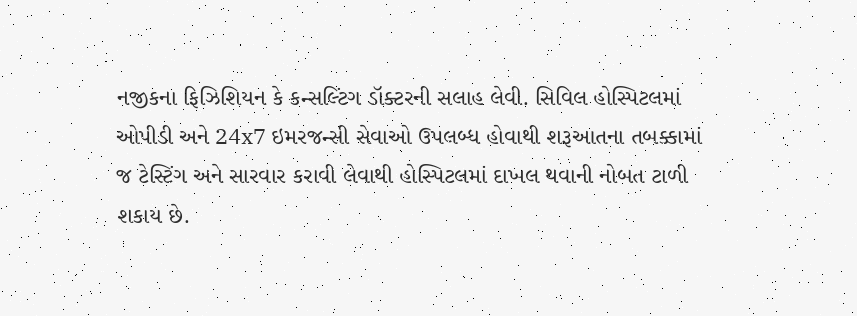નજીકના ફિઝિશિયન કે કન્સલ્ટિંગ ડૉક્ટરની સલાહ લેવી. સિવિલ હોસ્પિટલમાં ઓપીડી અને 24x7 ઇમરજન્સી સેવાઓ ઉપલબ્ધ હોવાથી શરૂઆતના તબક્કામાં જ ટેસ્ટિંગ અને સારવાર કરાવી લેવાથી હોસ્પિટલમાં દાખલ થવાની નોબત ટાળી શકાય છે.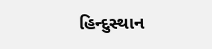હિન્દુસ્થાન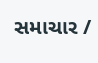સમાચાર /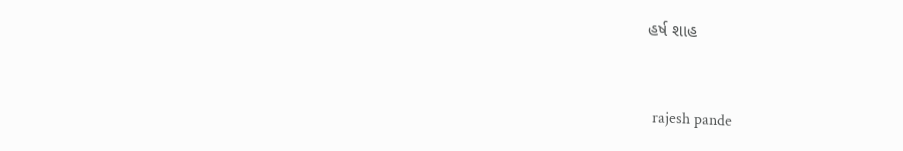હર્ષ શાહ


 rajesh pande